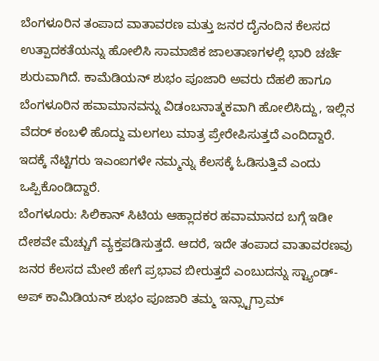ಬೆಂಗಳೂರಿನ ತಂಪಾದ ವಾತಾವರಣ ಮತ್ತು ಜನರ ದೈನಂದಿನ ಕೆಲಸದ ಉತ್ಪಾದಕತೆಯನ್ನು ಹೋಲಿಸಿ ಸಾಮಾಜಿಕ ಜಾಲತಾಣಗಳಲ್ಲಿ ಭಾರಿ ಚರ್ಚೆ ಶುರುವಾಗಿದೆ. ಕಾಮೆಡಿಯನ್ ಶುಭಂ ಪೂಜಾರಿ ಅವರು ದೆಹಲಿ ಹಾಗೂ ಬೆಂಗಳೂರಿನ ಹವಾಮಾನವನ್ನು ವಿಡಂಬನಾತ್ಮಕವಾಗಿ ಹೋಲಿಸಿದ್ದು, ಇಲ್ಲಿನ ವೆದರ್ ಕಂಬಳಿ ಹೊದ್ದು ಮಲಗಲು ಮಾತ್ರ ಪ್ರೇರೇಪಿಸುತ್ತದೆ ಎಂದಿದ್ದಾರೆ. ಇದಕ್ಕೆ ನೆಟ್ಟಿಗರು ಇಎಂಐಗಳೇ ನಮ್ಮನ್ನು ಕೆಲಸಕ್ಕೆ ಓಡಿಸುತ್ತಿವೆ ಎಂದು ಒಪ್ಪಿಕೊಂಡಿದ್ದಾರೆ.
ಬೆಂಗಳೂರು: ಸಿಲಿಕಾನ್ ಸಿಟಿಯ ಆಹ್ಲಾದಕರ ಹವಾಮಾನದ ಬಗ್ಗೆ ಇಡೀ ದೇಶವೇ ಮೆಚ್ಚುಗೆ ವ್ಯಕ್ತಪಡಿಸುತ್ತದೆ. ಆದರೆ, ಇದೇ ತಂಪಾದ ವಾತಾವರಣವು ಜನರ ಕೆಲಸದ ಮೇಲೆ ಹೇಗೆ ಪ್ರಭಾವ ಬೀರುತ್ತದೆ ಎಂಬುದನ್ನು ಸ್ಟ್ಯಾಂಡ್-ಅಪ್ ಕಾಮಿಡಿಯನ್ ಶುಭಂ ಪೂಜಾರಿ ತಮ್ಮ ಇನ್ಸ್ಟಾಗ್ರಾಮ್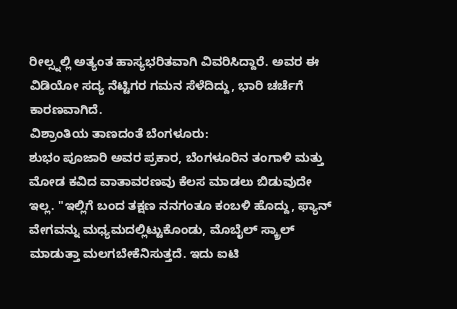ರೀಲ್ಸ್ನಲ್ಲಿ ಅತ್ಯಂತ ಹಾಸ್ಯಭರಿತವಾಗಿ ವಿವರಿಸಿದ್ದಾರೆ. ಅವರ ಈ ವಿಡಿಯೋ ಸದ್ಯ ನೆಟ್ಟಿಗರ ಗಮನ ಸೆಳೆದಿದ್ದು, ಭಾರಿ ಚರ್ಚೆಗೆ ಕಾರಣವಾಗಿದೆ.
ವಿಶ್ರಾಂತಿಯ ತಾಣದಂತೆ ಬೆಂಗಳೂರು:
ಶುಭಂ ಪೂಜಾರಿ ಅವರ ಪ್ರಕಾರ, ಬೆಂಗಳೂರಿನ ತಂಗಾಳಿ ಮತ್ತು ಮೋಡ ಕವಿದ ವಾತಾವರಣವು ಕೆಲಸ ಮಾಡಲು ಬಿಡುವುದೇ ಇಲ್ಲ. "ಇಲ್ಲಿಗೆ ಬಂದ ತಕ್ಷಣ ನನಗಂತೂ ಕಂಬಳಿ ಹೊದ್ದು, ಫ್ಯಾನ್ ವೇಗವನ್ನು ಮಧ್ಯಮದಲ್ಲಿಟ್ಟುಕೊಂಡು, ಮೊಬೈಲ್ ಸ್ಕ್ರಾಲ್ ಮಾಡುತ್ತಾ ಮಲಗಬೇಕೆನಿಸುತ್ತದೆ. ಇದು ಐಟಿ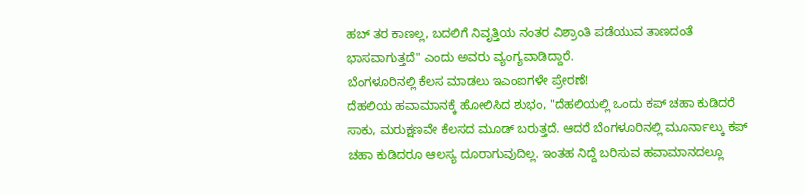ಹಬ್ ತರ ಕಾಣಲ್ಲ, ಬದಲಿಗೆ ನಿವೃತ್ತಿಯ ನಂತರ ವಿಶ್ರಾಂತಿ ಪಡೆಯುವ ತಾಣದಂತೆ ಭಾಸವಾಗುತ್ತದೆ" ಎಂದು ಅವರು ವ್ಯಂಗ್ಯವಾಡಿದ್ದಾರೆ.
ಬೆಂಗಳೂರಿನಲ್ಲಿ ಕೆಲಸ ಮಾಡಲು ಇಎಂಐಗಳೇ ಪ್ರೇರಣೆ!
ದೆಹಲಿಯ ಹವಾಮಾನಕ್ಕೆ ಹೋಲಿಸಿದ ಶುಭಂ, "ದೆಹಲಿಯಲ್ಲಿ ಒಂದು ಕಪ್ ಚಹಾ ಕುಡಿದರೆ ಸಾಕು, ಮರುಕ್ಷಣವೇ ಕೆಲಸದ ಮೂಡ್ ಬರುತ್ತದೆ. ಆದರೆ ಬೆಂಗಳೂರಿನಲ್ಲಿ ಮೂರ್ನಾಲ್ಕು ಕಪ್ ಚಹಾ ಕುಡಿದರೂ ಆಲಸ್ಯ ದೂರಾಗುವುದಿಲ್ಲ. ಇಂತಹ ನಿದ್ದೆ ಬರಿಸುವ ಹವಾಮಾನದಲ್ಲೂ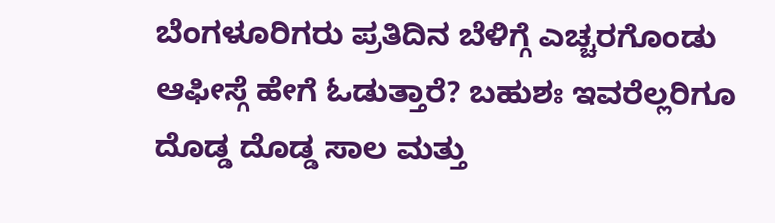ಬೆಂಗಳೂರಿಗರು ಪ್ರತಿದಿನ ಬೆಳಿಗ್ಗೆ ಎಚ್ಚರಗೊಂಡು ಆಫೀಸ್ಗೆ ಹೇಗೆ ಓಡುತ್ತಾರೆ? ಬಹುಶಃ ಇವರೆಲ್ಲರಿಗೂ ದೊಡ್ಡ ದೊಡ್ಡ ಸಾಲ ಮತ್ತು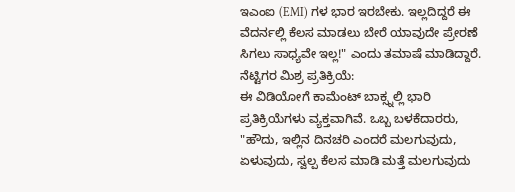ಇಎಂಐ (EMI) ಗಳ ಭಾರ ಇರಬೇಕು. ಇಲ್ಲದಿದ್ದರೆ ಈ ವೆದರ್ನಲ್ಲಿ ಕೆಲಸ ಮಾಡಲು ಬೇರೆ ಯಾವುದೇ ಪ್ರೇರಣೆ ಸಿಗಲು ಸಾಧ್ಯವೇ ಇಲ್ಲ!" ಎಂದು ತಮಾಷೆ ಮಾಡಿದ್ದಾರೆ.
ನೆಟ್ಟಿಗರ ಮಿಶ್ರ ಪ್ರತಿಕ್ರಿಯೆ:
ಈ ವಿಡಿಯೋಗೆ ಕಾಮೆಂಟ್ ಬಾಕ್ಸ್ನಲ್ಲಿ ಭಾರಿ ಪ್ರತಿಕ್ರಿಯೆಗಳು ವ್ಯಕ್ತವಾಗಿವೆ. ಒಬ್ಬ ಬಳಕೆದಾರರು, "ಹೌದು, ಇಲ್ಲಿನ ದಿನಚರಿ ಎಂದರೆ ಮಲಗುವುದು, ಏಳುವುದು, ಸ್ವಲ್ಪ ಕೆಲಸ ಮಾಡಿ ಮತ್ತೆ ಮಲಗುವುದು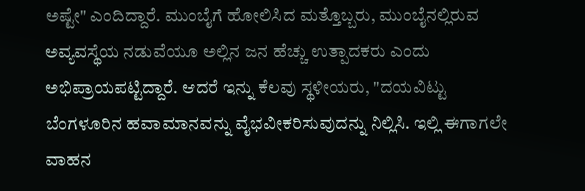ಅಷ್ಟೇ" ಎಂದಿದ್ದಾರೆ. ಮುಂಬೈಗೆ ಹೋಲಿಸಿದ ಮತ್ತೊಬ್ಬರು, ಮುಂಬೈನಲ್ಲಿರುವ ಅವ್ಯವಸ್ಥೆಯ ನಡುವೆಯೂ ಅಲ್ಲಿನ ಜನ ಹೆಚ್ಚು ಉತ್ಪಾದಕರು ಎಂದು ಅಭಿಪ್ರಾಯಪಟ್ಟಿದ್ದಾರೆ. ಆದರೆ ಇನ್ನು ಕೆಲವು ಸ್ಥಳೀಯರು, "ದಯವಿಟ್ಟು ಬೆಂಗಳೂರಿನ ಹವಾಮಾನವನ್ನು ವೈಭವೀಕರಿಸುವುದನ್ನು ನಿಲ್ಲಿಸಿ. ಇಲ್ಲಿ ಈಗಾಗಲೇ ವಾಹನ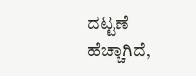ದಟ್ಟಣೆ ಹೆಚ್ಚಾಗಿದೆ,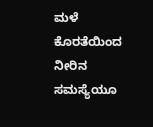ಮಳೆ ಕೊರತೆಯಿಂದ ನೀರಿನ ಸಮಸ್ಯೆಯೂ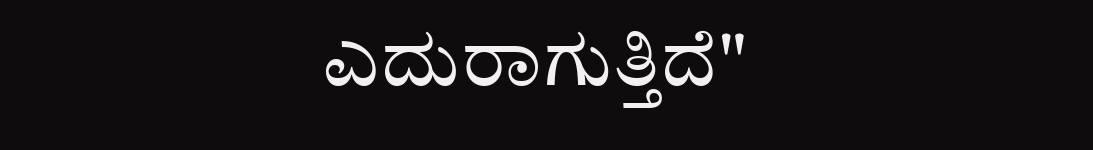ಎದುರಾಗುತ್ತಿದೆ"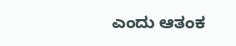ಎಂದು ಆತಂಕ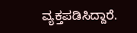ವ್ಯಕ್ತಪಡಿಸಿದ್ದಾರೆ.